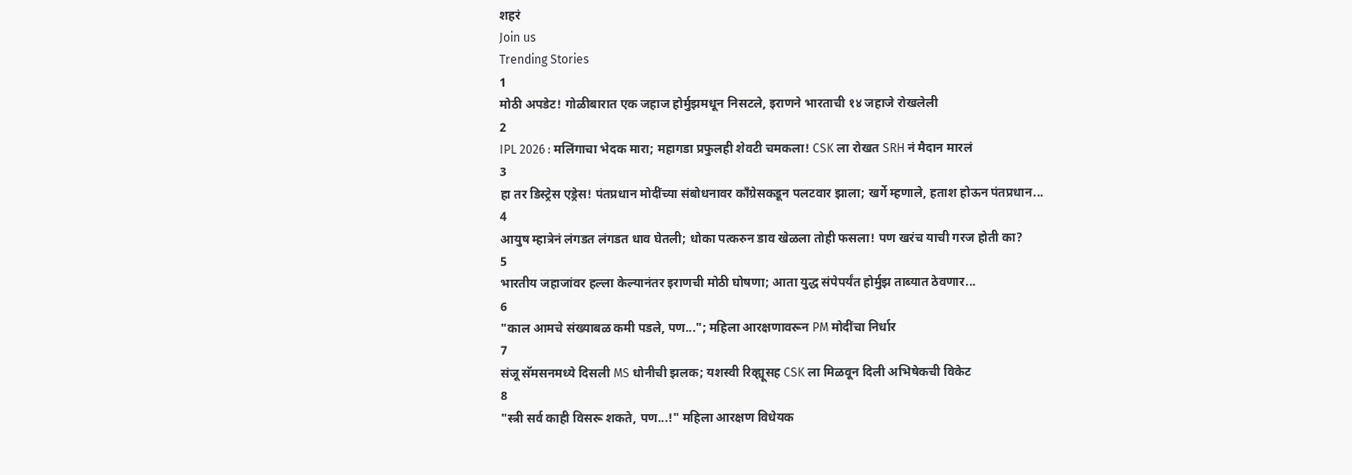शहरं
Join us
Trending Stories
1
मोठी अपडेट! गोळीबारात एक जहाज होर्मुझमधून निसटले, इराणने भारताची १४ जहाजे रोखलेली
2
IPL 2026 : मलिंगाचा भेदक मारा; महागडा प्रफुलही शेवटी चमकला! CSK ला रोखत SRH नं मैदान मारलं
3
हा तर डिस्ट्रेस एड्रेस! पंतप्रधान मोदींच्या संबोधनावर काँग्रेसकडून पलटवार झाला; खर्गे म्हणाले, हताश होऊन पंतप्रधान...
4
आयुष म्हात्रेनं लंगडत लंगडत धाव घेतली; धोका पत्करुन डाव खेळला तोही फसला! पण खरंच याची गरज होती का?
5
भारतीय जहाजांवर हल्ला केल्यानंतर इराणची मोठी घोषणा; आता युद्ध संपेपर्यंत होर्मुझ ताब्यात ठेवणार...
6
"काल आमचे संख्याबळ कमी पडले, पण..."; महिला आरक्षणावरून PM मोदींचा निर्धार
7
संजू सॅमसनमध्ये दिसली MS धोनीची झलक; यशस्वी रिव्ह्यूसह CSK ला मिळवून दिली अभिषेकची विकेट
8
"स्त्री सर्व काही विसरू शकते, पण...!" महिला आरक्षण विधेयक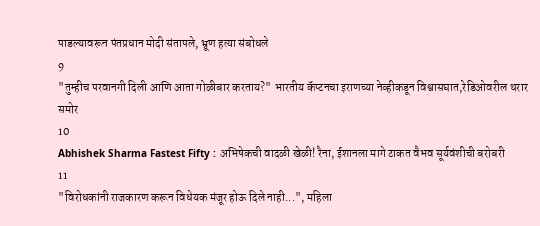पाडल्यावरून पंतप्रधान मोदी संतापले, भ्रूण हत्या संबोधले
9
"तुम्हीच परवानगी दिली आणि आता गोळीबार करताय?" भारतीय कॅप्टनचा इराणच्या नेव्हीकडून विश्वासघात,रेडिओवरील थरार समोर
10
Abhishek Sharma Fastest Fifty : अभिषेकची वादळी खेळी! रैना, ईशानला मागे टाकत वैभव सूर्यवंशीची बरोबरी
11
"विरोधकांनी राजकारण करून विधेयक मंजूर होऊ दिले नाही...", महिला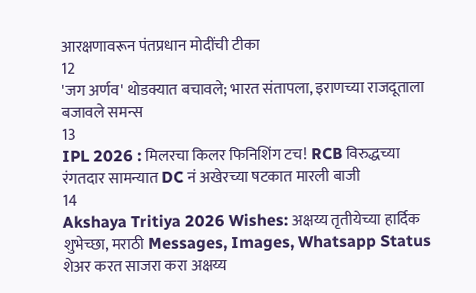आरक्षणावरून पंतप्रधान मोदींची टीका
12
'जग अर्णव' थोडक्यात बचावले; भारत संतापला, इराणच्या राजदूताला बजावले समन्स
13
IPL 2026 : मिलरचा किलर फिनिशिंग टच! RCB विरुद्धच्या रंगतदार सामन्यात DC नं अखेरच्या षटकात मारली बाजी
14
Akshaya Tritiya 2026 Wishes: अक्षय्य तृतीयेच्या हार्दिक शुभेच्छा, मराठी Messages, Images, Whatsapp Status शेअर करत साजरा करा अक्षय्य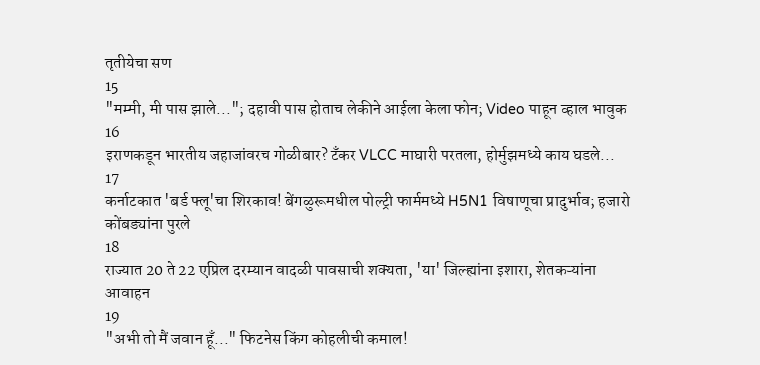तृतीयेचा सण
15
"मम्मी, मी पास झाले..."; दहावी पास होताच लेकीने आईला केला फोन; Video पाहून व्हाल भावुक
16
इराणकडून भारतीय जहाजांवरच गोळीबार? टँकर VLCC माघारी परतला, होर्मुझमध्ये काय घडले...
17
कर्नाटकात 'बर्ड फ्लू'चा शिरकाव! बेंगळुरूमधील पोल्ट्री फार्ममध्ये H5N1 विषाणूचा प्रादुर्भाव; हजारो कोंबड्यांना पुरले
18
राज्यात 20 ते 22 एप्रिल दरम्यान वादळी पावसाची शक्यता, 'या' जिल्ह्यांना इशारा, शेतकऱ्यांना आवाहन
19
"अभी तो मैं जवान हूँ..." फिटनेस किंग कोहलीची कमाल!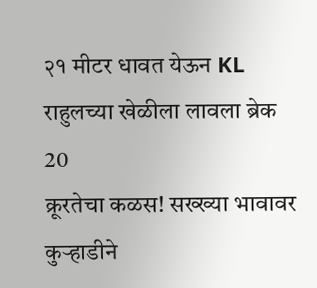२१ मीटर धावत येऊन KL राहुलच्या खेळीला लावला ब्रेक
20
क्रूरतेचा कळस! सख्ख्या भावावर कुऱ्हाडीने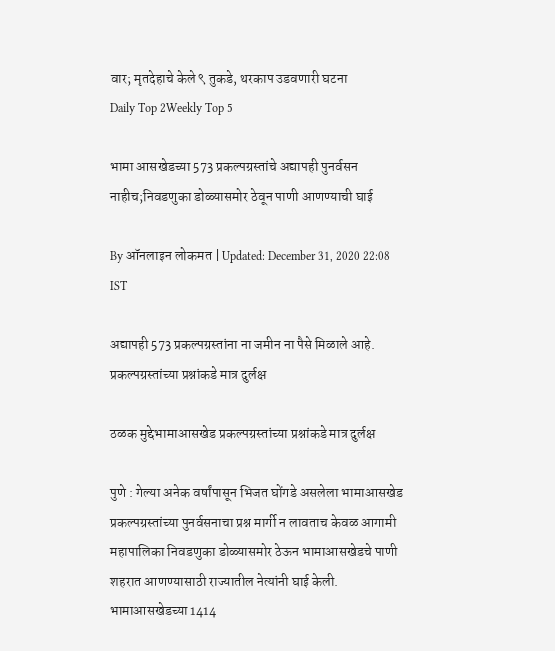वार; मृतदेहाचे केले ९ तुकडे, थरकाप उडवणारी घटना
Daily Top 2Weekly Top 5

भामा आसखेडच्या 573 प्रकल्पग्रस्तांचे अद्यापही पुनर्वसन नाहीच;निवडणुका डोळ्यासमोर ठेवून पाणी आणण्याची घाई

By ऑनलाइन लोकमत | Updated: December 31, 2020 22:08 IST

अद्यापही 573 प्रकल्पग्रस्तांना ना जमीन ना पैसे मिळाले आहे. प्रकल्पग्रस्तांच्या प्रश्नांकडे मात्र दुर्लक्ष

ठळक मुद्देभामाआसखेड प्रकल्पग्रस्तांच्या प्रश्नांकडे मात्र दुर्लक्ष

पुणे : गेल्या अनेक वर्षांपासून भिजत घोंगडे असलेला भामाआसखेड प्रकल्पग्रस्तांच्या पुनर्वसनाचा प्रश्न मार्गी न लावताच केवळ आगामी महापालिका निवडणुका डोळ्यासमोर ठेऊन भामाआसखेडचे पाणी शहरात आणण्यासाठी राज्यातील नेत्यांनी घाई केली. भामाआसखेडच्या 1414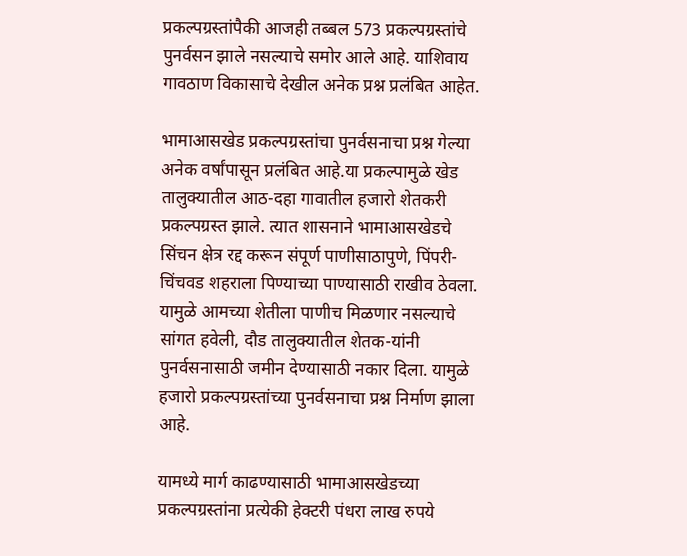प्रकल्पग्रस्तांपैकी आजही तब्बल 573 प्रकल्पग्रस्तांचे पुनर्वसन झाले नसल्याचे समोर आले आहे. याशिवाय गावठाण विकासाचे देखील अनेक प्रश्न प्रलंबित आहेत.

भामाआसखेड प्रकल्पग्रस्तांचा पुनर्वसनाचा प्रश्न गेल्या अनेक वर्षांपासून प्रलंबित आहे.या प्रकल्पामुळे खेड तालुक्यातील आठ-दहा गावातील हजारो शेतकरी प्रकल्पग्रस्त झाले. त्यात शासनाने भामाआसखेडचे सिंचन क्षेत्र रद्द करून संपूर्ण पाणीसाठापुणे, पिंपरी-चिंचवड शहराला पिण्याच्या पाण्यासाठी राखीव ठेवला. यामुळे आमच्या शेतीला पाणीच मिळणार नसल्याचे सांगत हवेली, दौड तालुक्यातील शेतक-यांनी पुनर्वसनासाठी जमीन देण्यासाठी नकार दिला. यामुळे हजारो प्रकल्पग्रस्तांच्या पुनर्वसनाचा प्रश्न निर्माण झाला आहे.

यामध्ये मार्ग काढण्यासाठी भामाआसखेडच्या प्रकल्पग्रस्तांना प्रत्येकी हेक्टरी पंधरा लाख रुपये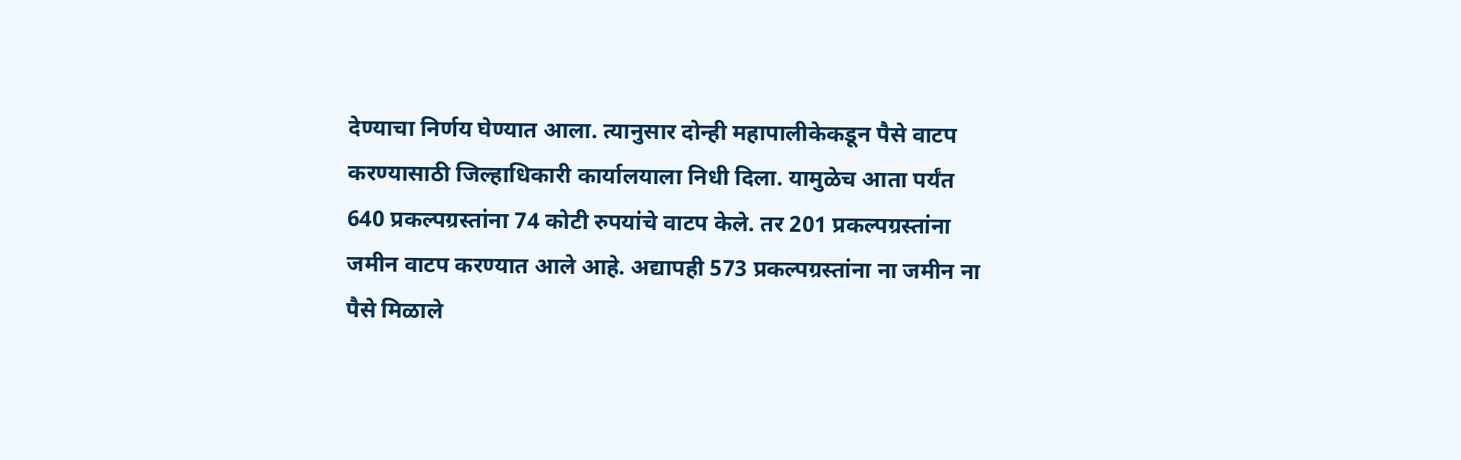देण्याचा निर्णय घेण्यात आला. त्यानुसार दोन्ही महापालीकेकडून पैसे वाटप करण्यासाठी जिल्हाधिकारी कार्यालयाला निधी दिला. यामुळेच आता पर्यंत 640 प्रकल्पग्रस्तांना 74 कोटी रुपयांचे वाटप केले. तर 201 प्रकल्पग्रस्तांना जमीन वाटप करण्यात आले आहे. अद्यापही 573 प्रकल्पग्रस्तांना ना जमीन ना पैसे मिळाले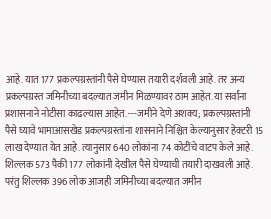आहे. यात 177 प्रकल्पग्रस्तांनी पैसे घेण्यास तयारी दर्शवली आहे. तर अन्य प्रकल्पग्रस्त जमिनीच्या बदल्यात जमीन मिळण्यावर ठाम आहेत. या सर्वांना प्रशासनाने नोटीसा काढल्यास आहेत. ---जमीने देणे अशक्य; प्रकल्पग्रस्तांनी पैसे घ्यावे भामाआसखेड प्रकल्पग्रस्तांना शासनाने निश्चित केल्यानुसार हेक्टरी 15 लाख देण्यात येत आहे. त्यानुसार 640 लोकांना 74 कोटींचे वाटप केले आहे. शिल्लक 573 पैकी 177 लोकांनी देखील पैसे घेण्याची तयारी दाखवली आहे. परंतु शिल्लक 396 लोक आजही जमिनीच्या बदल्यात जमीन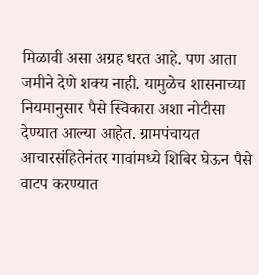मिळावी असा अग्रह धरत आहे. पण आता जमीने देणे शक्य नाही. यामुळेच शासनाच्या नियमानुसार पैसे स्विकारा अशा नोटीसा देण्यात आल्या आहेत. ग्रामपंचायत आचारसंहितेनंतर गावांमध्ये शिबिर घेऊन पैसे वाटप करण्यात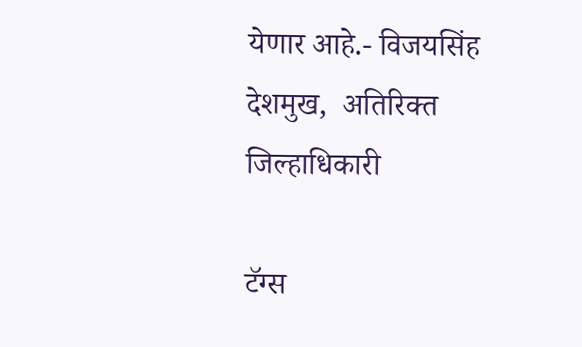येणार आहे.- विजयसिंह देशमुख,  अतिरिक्त जिल्हाधिकारी

टॅग्स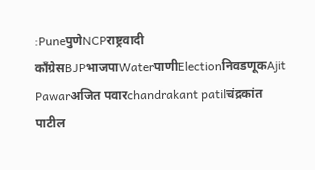:PuneपुणेNCPराष्ट्रवादी काँग्रेसBJPभाजपाWaterपाणीElectionनिवडणूकAjit Pawarअजित पवारchandrakant patilचंद्रकांत पाटील